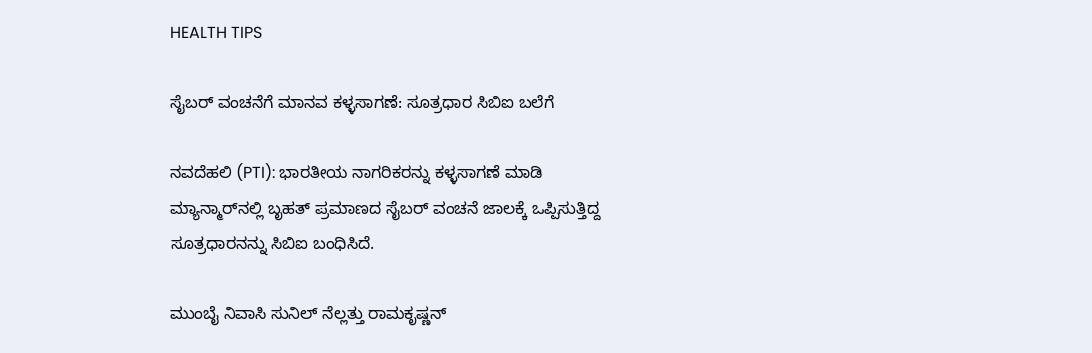HEALTH TIPS

ಸೈಬರ್ ವಂಚನೆಗೆ ಮಾನವ ಕಳ್ಳಸಾಗಣೆ: ಸೂತ್ರಧಾರ ಸಿಬಿಐ ಬಲೆಗೆ

ನವದೆಹಲಿ (PTI): ಭಾರತೀಯ ನಾಗರಿಕರನ್ನು ಕಳ್ಳಸಾಗಣೆ ಮಾಡಿ ಮ್ಯಾನ್ಮಾರ್‌ನಲ್ಲಿ ಬೃಹತ್‌ ಪ್ರಮಾಣದ ಸೈಬರ್‌ ವಂಚನೆ ಜಾಲಕ್ಕೆ ಒಪ್ಪಿಸುತ್ತಿದ್ದ ಸೂತ್ರಧಾರನನ್ನು ಸಿಬಿಐ ಬಂಧಿಸಿದೆ.

ಮುಂಬೈ ನಿವಾಸಿ ಸುನಿಲ್‌ ನೆಲ್ಲತ್ತು ರಾಮಕೃಷ್ಣನ್‌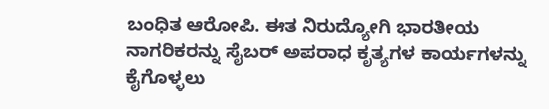ಬಂಧಿತ ಆರೋಪಿ. ಈತ ನಿರುದ್ಯೋಗಿ ಭಾರತೀಯ ನಾಗರಿಕರನ್ನು ಸೈಬರ್‌ ಅಪರಾಧ ಕೃತ್ಯಗಳ ಕಾರ್ಯಗಳನ್ನು ಕೈಗೊಳ್ಳಲು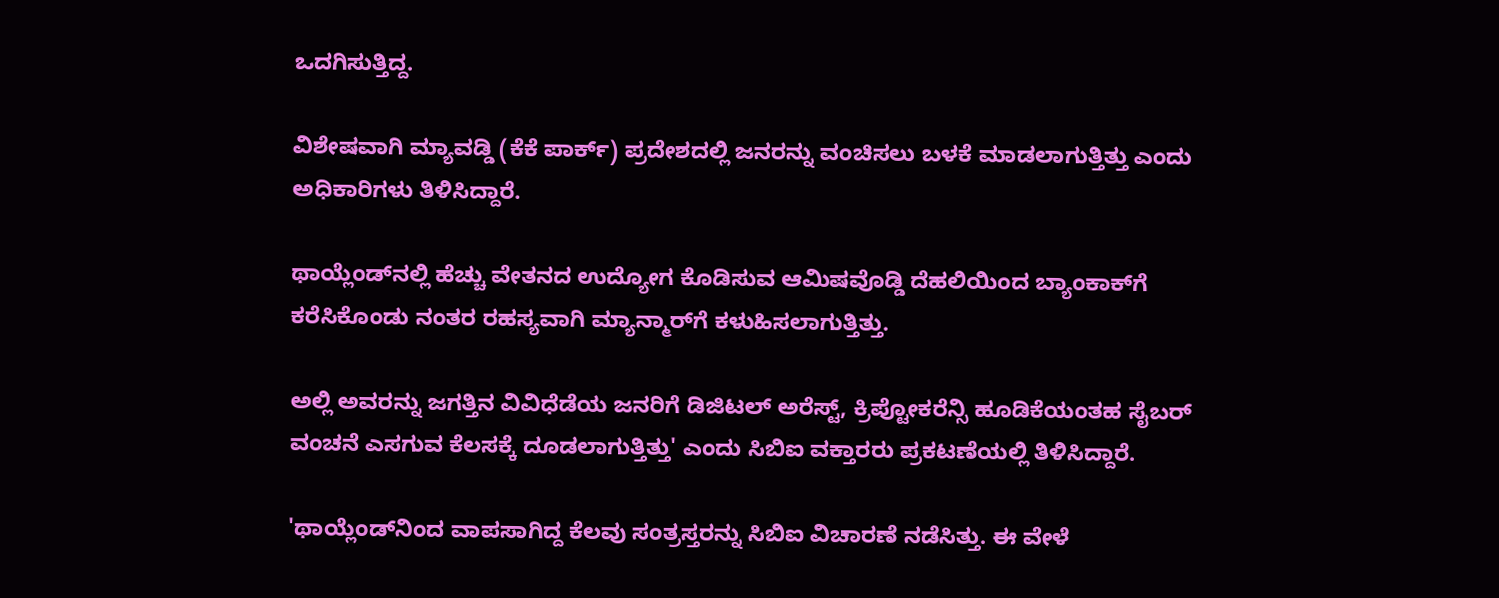ಒದಗಿಸುತ್ತಿದ್ದ.

ವಿಶೇಷವಾಗಿ ಮ್ಯಾವಡ್ಡಿ (ಕೆಕೆ ಪಾರ್ಕ್‌) ಪ್ರದೇಶದಲ್ಲಿ ಜನರನ್ನು ವಂಚಿಸಲು ಬಳಕೆ ಮಾಡಲಾಗುತ್ತಿತ್ತು ಎಂದು ಅಧಿಕಾರಿಗಳು ತಿಳಿಸಿದ್ದಾರೆ.

ಥಾಯ್ಲೆಂಡ್‌ನಲ್ಲಿ ಹೆಚ್ಚು ವೇತನದ ಉದ್ಯೋಗ ಕೊಡಿಸುವ ಆಮಿಷವೊಡ್ಡಿ ದೆಹಲಿಯಿಂದ ಬ್ಯಾಂಕಾಕ್‌ಗೆ ಕರೆಸಿಕೊಂಡು ನಂತರ ರಹಸ್ಯವಾಗಿ ಮ್ಯಾನ್ಮಾರ್‌ಗೆ ಕಳುಹಿಸಲಾಗುತ್ತಿತ್ತು.

ಅಲ್ಲಿ ಅವರನ್ನು ಜಗತ್ತಿನ ವಿವಿಧೆಡೆಯ ಜನರಿಗೆ ಡಿಜಿಟಲ್ ಅರೆಸ್ಟ್, ಕ್ರಿಪ್ಟೋಕರೆನ್ಸಿ ಹೂಡಿಕೆಯಂತಹ ಸೈಬರ್‌ ವಂಚನೆ ಎಸಗುವ ಕೆಲಸಕ್ಕೆ ದೂಡಲಾಗುತ್ತಿತ್ತು' ಎಂದು ಸಿಬಿಐ ವಕ್ತಾರರು ಪ್ರಕಟಣೆಯಲ್ಲಿ ತಿಳಿಸಿದ್ದಾರೆ.

'ಥಾಯ್ಲೆಂಡ್‌ನಿಂದ ವಾಪಸಾಗಿದ್ದ ಕೆಲವು ಸಂತ್ರಸ್ತರನ್ನು ಸಿಬಿಐ ವಿಚಾರಣೆ ನಡೆಸಿತ್ತು. ಈ ವೇಳೆ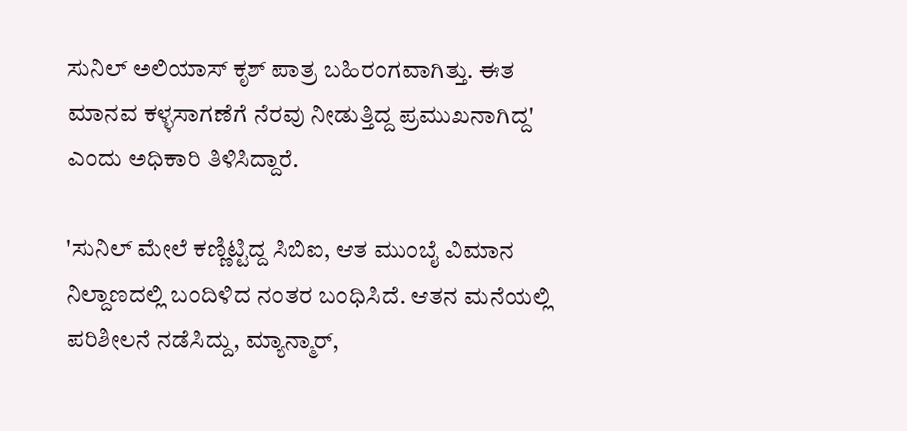ಸುನಿಲ್ ಅಲಿಯಾಸ್ ಕೃಶ್ ಪಾತ್ರ ಬಹಿರಂಗವಾಗಿತ್ತು. ಈತ ಮಾನವ ಕಳ್ಳಸಾಗಣೆಗೆ ನೆರವು ನೀಡುತ್ತಿದ್ದ ಪ್ರಮುಖನಾಗಿದ್ದ' ಎಂದು ಅಧಿಕಾರಿ ತಿಳಿಸಿದ್ದಾರೆ.

'ಸುನಿಲ್‌ ಮೇಲೆ ಕಣ್ಣಿಟ್ಟಿದ್ದ ಸಿಬಿಐ, ಆತ ಮುಂಬೈ ವಿಮಾನ ನಿಲ್ದಾಣದಲ್ಲಿ ಬಂದಿಳಿದ ನಂತರ ಬಂಧಿಸಿದೆ. ಆತನ ಮನೆಯಲ್ಲಿ ಪರಿಶೀಲನೆ ನಡೆಸಿದ್ದು, ಮ್ಯಾನ್ಮಾರ್,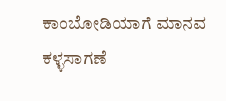ಕಾಂಬೋಡಿಯಾಗೆ ಮಾನವ ಕಳ್ಳಸಾಗಣೆ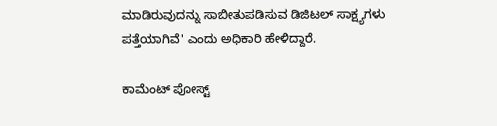ಮಾಡಿರುವುದನ್ನು ಸಾಬೀತುಪಡಿಸುವ ಡಿಜಿಟಲ್‌ ಸಾಕ್ಷ್ಯಗಳು ಪತ್ತೆಯಾಗಿವೆ' ಎಂದು ಅಧಿಕಾರಿ ಹೇಳಿದ್ದಾರೆ.

ಕಾಮೆಂಟ್‌‌ ಪೋಸ್ಟ್‌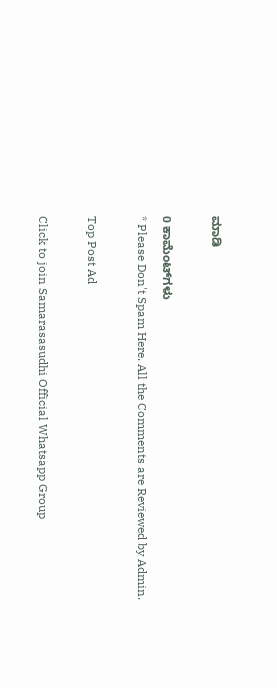ಮಾಡಿ

0 ಕಾಮೆಂಟ್‌ಗಳು
* Please Don't Spam Here. All the Comments are Reviewed by Admin.

Top Post Ad

Click to join Samarasasudhi Official Whatsapp Group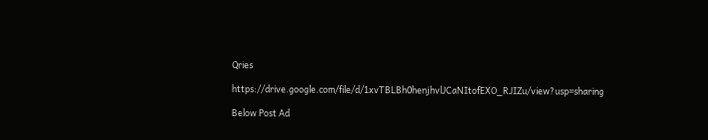Qries

https://drive.google.com/file/d/1xvTBLBh0henjhvlJCaNItofEXO_RJIZu/view?usp=sharing

Below Post Ad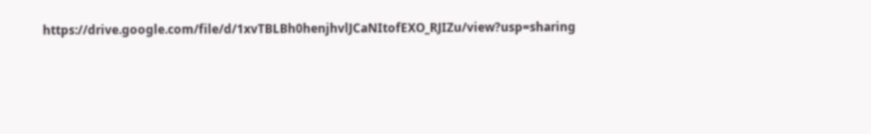https://drive.google.com/file/d/1xvTBLBh0henjhvlJCaNItofEXO_RJIZu/view?usp=sharing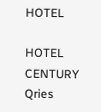HOTEL

HOTEL
CENTURY
Qries